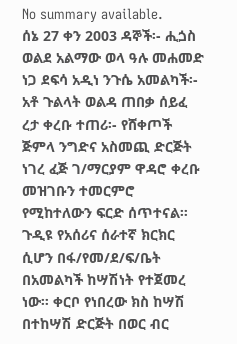No summary available.
ሰኔ 27 ቀን 2003 ዳኞች፡- ሒጏስ ወልደ አልማው ወላ ዓሉ መሐመድ ነጋ ደፍሳ አዲነ ንጉሴ አመልካች፡- አቶ ጉልላት ወልዳ ጠበቃ ሰይፈ ረታ ቀረቡ ተጠሪ፡- የሸቀጦች ጅምላ ንግድና አስመጪ ድርጅት ነገረ ፈጅ ገ/ማርያም ዋዳሮ ቀረቡ መዝገቡን ተመርምሮ የሚከተለውን ፍርድ ሰጥተናል።
ጉዲዩ የአሰሪና ሰራተኛ ክርክር ሲሆን በፋ/የመ/ደ/ፍ/ቤት በአመልካች ከሣሽነት የተጀመረ ነው። ቀርቦ የነበረው ክስ ከሣሽ በተከሣሽ ድርጅት በወር ብር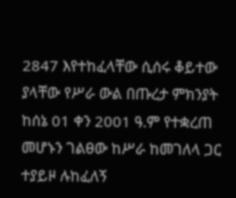2847 እየተከፈላቸው ሲሰሩ ቆይተው ያላቸው የሥራ ውል በጡረታ ምክንያት ከሰኔ 01 ቀን 2001 ዓ.ም የተቋረጠ መሆኑን ገልፀው ከሥራ ከመገለላ ጋር ተያይዞ ሉከፈለኝ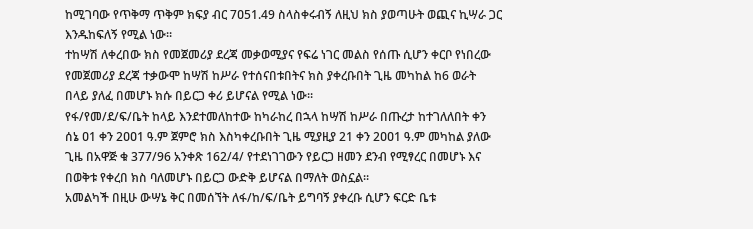ከሚገባው የጥቅማ ጥቅም ክፍያ ብር 7ዐ51.49 ስላስቀሩብኝ ለዚህ ክስ ያወጣሁት ወጪና ኪሣራ ጋር እንዱከፍለኝ የሚል ነው።
ተከሣሽ ለቀረበው ክስ የመጀመሪያ ደረጃ መቃወሚያና የፍሬ ነገር መልስ የሰጡ ሲሆን ቀርቦ የነበረው የመጀመሪያ ደረጃ ተቃውሞ ከሣሽ ከሥራ የተሰናበቱበትና ክስ ያቀረቡበት ጊዜ መካከል ከ6 ወራት በላይ ያለፈ በመሆኑ ክሱ በይርጋ ቀሪ ይሆናል የሚል ነው።
የፋ/የመ/ደ/ፍ/ቤት ከላይ እንደተመለከተው ከካራከረ በኋላ ከሣሽ ከሥራ በጡረታ ከተገለለበት ቀን ሰኔ ዐ1 ቀን 2ዐዐ1 ዓ.ም ጀምሮ ክስ እስካቀረቡበት ጊዜ ሚያዚያ 21 ቀን 2ዐዐ1 ዓ.ም መካከል ያለው ጊዜ በአዋጅ ቁ 377/96 አንቀጽ 162/4/ የተደነገገውን የይርጋ ዘመን ደንብ የሚፃረር በመሆኑ እና በወቅቱ የቀረበ ክስ ባለመሆኑ በይርጋ ውድቅ ይሆናል በማለት ወስኗል።
አመልካች በዚሁ ውሣኔ ቅር በመሰኘት ለፋ/ከ/ፍ/ቤት ይግባኝ ያቀረቡ ሲሆን ፍርድ ቤቱ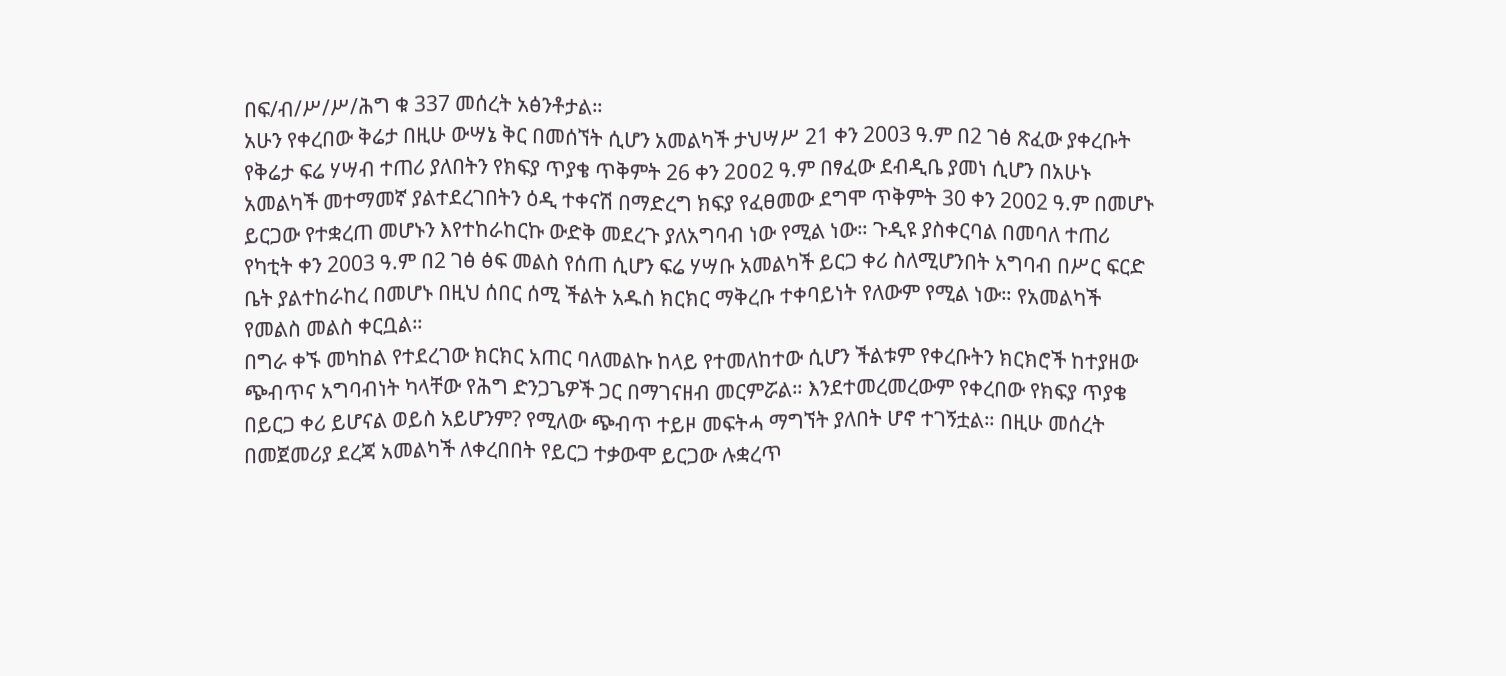በፍ/ብ/ሥ/ሥ/ሕግ ቁ 337 መሰረት አፅንቶታል።
አሁን የቀረበው ቅሬታ በዚሁ ውሣኔ ቅር በመሰኘት ሲሆን አመልካች ታህሣሥ 21 ቀን 2003 ዓ.ም በ2 ገፅ ጽፈው ያቀረቡት የቅሬታ ፍሬ ሃሣብ ተጠሪ ያለበትን የክፍያ ጥያቄ ጥቅምት 26 ቀን 2ዐዐ2 ዓ.ም በፃፈው ደብዲቤ ያመነ ሲሆን በአሁኑ አመልካች መተማመኛ ያልተደረገበትን ዕዲ ተቀናሽ በማድረግ ክፍያ የፈፀመው ደግሞ ጥቅምት 30 ቀን 2002 ዓ.ም በመሆኑ ይርጋው የተቋረጠ መሆኑን እየተከራከርኩ ውድቅ መደረጉ ያለአግባብ ነው የሚል ነው። ጉዲዩ ያስቀርባል በመባለ ተጠሪ የካቲት ቀን 2003 ዓ.ም በ2 ገፅ ፅፍ መልስ የሰጠ ሲሆን ፍሬ ሃሣቡ አመልካች ይርጋ ቀሪ ስለሚሆንበት አግባብ በሥር ፍርድ ቤት ያልተከራከረ በመሆኑ በዚህ ሰበር ሰሚ ችልት አዱስ ክርክር ማቅረቡ ተቀባይነት የለውም የሚል ነው። የአመልካች የመልስ መልስ ቀርቧል።
በግራ ቀኙ መካከል የተደረገው ክርክር አጠር ባለመልኩ ከላይ የተመለከተው ሲሆን ችልቱም የቀረቡትን ክርክሮች ከተያዘው ጭብጥና አግባብነት ካላቸው የሕግ ድንጋጌዎች ጋር በማገናዘብ መርምሯል። እንደተመረመረውም የቀረበው የክፍያ ጥያቄ በይርጋ ቀሪ ይሆናል ወይስ አይሆንም? የሚለው ጭብጥ ተይዞ መፍትሓ ማግኘት ያለበት ሆኖ ተገኝቷል። በዚሁ መሰረት በመጀመሪያ ደረጃ አመልካች ለቀረበበት የይርጋ ተቃውሞ ይርጋው ሉቋረጥ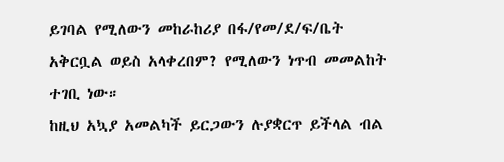ይገባል የሚለውን መከራከሪያ በፋ/የመ/ደ/ፍ/ቤት አቅርቧል ወይስ አላቀረበም? የሚለውን ነጥብ መመልከት ተገቢ ነው።
ከዚህ አኳያ አመልካች ይርጋውን ሉያቋርጥ ይችላል ብል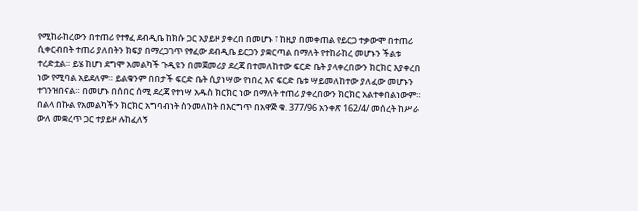የሚከራከረውን በተጠሪ የተፃፈ ደብዲቤ ከክሱ ጋር አያይዞ ያቀረበ በመሆኑ ፣ ከዚያ በመቀጠል የይርጋ ተቃውሞ በተጠሪ ሲቀርብበት ተጠሪ ያለበትን ክፍያ በማረጋገጥ የፃፈው ደብዲቤ ይርጋን ያቋርጣል በማለት የተከራከረ መሆኑን ችልቱ ተረድቷል። ይሄ ከሆነ ደግሞ አመልካች ጉዲዩን በመጀመሪያ ደረጃ በተመለከተው ፍርድ ቤት ያላቀረበውን ክርክር እያቀረበ ነው የሚባል አይደለም። ይልቁንም በበታች ፍርድ ቤት ሲያነሣው የነበረ እና ፍርድ ቤቱ ሣይመለከተው ያለፈው መሆኑን ተገንዝበናል። በመሆኑ በሰበር ሰሚ ደረጃ የተነሣ አዱስ ክርክር ነው በማለት ተጠሪ ያቀረበውን ክርክር አልተቀበልነውም።
በልላ በኩል የአመልካችን ክርክር አግባብነት ስንመለከት በእርግጥ በአዋጅ ቁ. 377/96 አንቀጽ 162/4/ መሰረት ከሥራ ውለ መቋረጥ ጋር ተያይዞ ሉከፈለኝ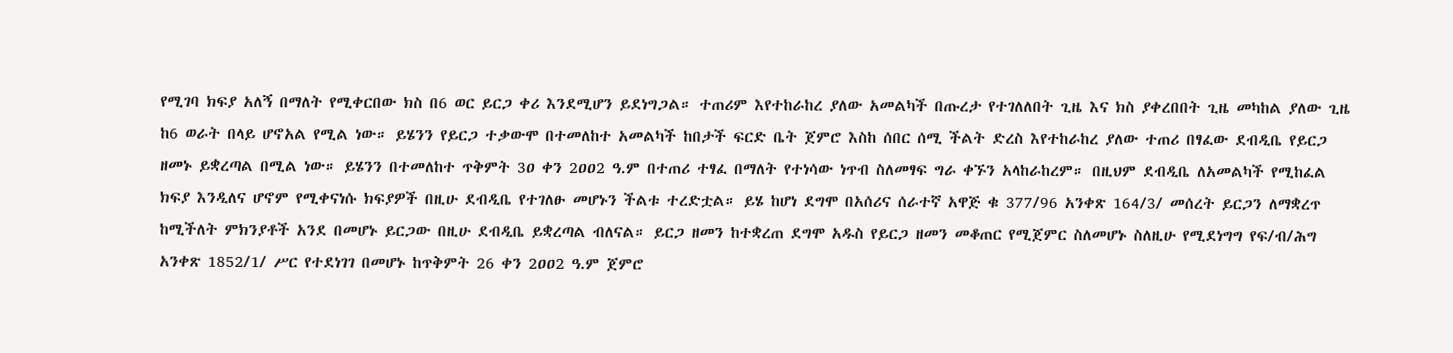የሚገባ ክፍያ አለኝ በማለት የሚቀርበው ክስ በ6 ወር ይርጋ ቀሪ እንደሚሆን ይደነግጋል። ተጠሪም እየተከራከረ ያለው አመልካች በጡረታ የተገለለበት ጊዜ እና ክስ ያቀረበበት ጊዜ መካከል ያለው ጊዜ ከ6 ወራት በላይ ሆኖአል የሚል ነው። ይሄንን የይርጋ ተቃውሞ በተመለከተ አመልካች ከበታች ፍርድ ቤት ጀምሮ እስከ ሰበር ሰሚ ችልት ድረስ እየተከራከረ ያለው ተጠሪ በፃፈው ደብዲቤ የይርጋ ዘመኑ ይቋረጣል በሚል ነው። ይሄንን በተመለከተ ጥቅምት 3ዐ ቀን 2ዐዐ2 ዓ.ም በተጠሪ ተፃፈ በማለት የተነሳው ነጥብ ስለመፃፍ ግራ ቀኙን አላከራከረም። በዚህም ደብዲቤ ለአመልካች የሚከፈል ክፍያ እንዲለና ሆኖም የሚቀናነሱ ክፍያዎች በዚሁ ደብዲቤ የተገለፁ መሆኑን ችልቱ ተረድቷል። ይሄ ከሆነ ደግሞ በአሰሪና ሰራተኛ አዋጅ ቁ 377/96 አንቀጽ 164/3/ መሰረት ይርጋን ለማቋረጥ ከሚችለት ምክንያቶች አንደ በመሆኑ ይርጋው በዚሁ ደብዲቤ ይቋረጣል ብለናል። ይርጋ ዘመን ከተቋረጠ ደግሞ አዱስ የይርጋ ዘመን መቆጠር የሚጀምር ስለመሆኑ ስለዚሁ የሚደነግግ የፍ/ብ/ሕግ አንቀጽ 1852/1/ ሥር የተደነገገ በመሆኑ ከጥቅምት 26 ቀን 2ዐዐ2 ዓ.ም ጀምሮ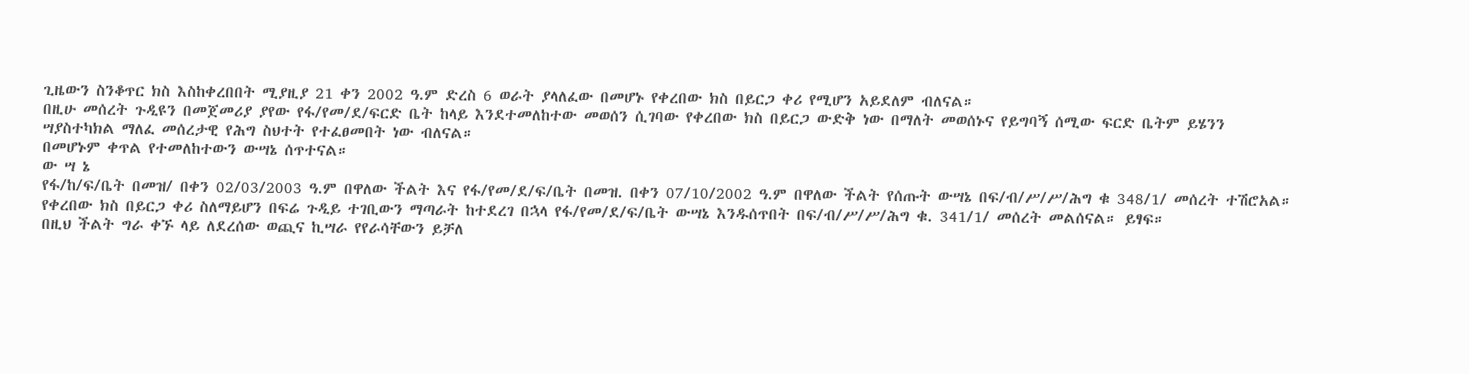ጊዜውን ስንቆጥር ክስ እስከቀረበበት ሚያዚያ 21 ቀን 2002 ዓ.ም ድረስ 6 ወራት ያላለፈው በመሆኑ የቀረበው ክስ በይርጋ ቀሪ የሚሆን አይደለም ብለናል።
በዚሁ መሰረት ጉዲዩን በመጀመሪያ ያየው የፋ/የመ/ደ/ፍርድ ቤት ከላይ እንደተመለከተው መወሰን ሲገባው የቀረበው ክስ በይርጋ ውድቅ ነው በማለት መወሰኑና የይግባኝ ሰሚው ፍርድ ቤትም ይሄንን ሣያስተካክል ማለፈ መሰረታዊ የሕግ ስህተት የተፈፀመበት ነው ብለናል።
በመሆኑም ቀጥል የተመለከተውን ውሣኔ ሰጥተናል።
ው ሣ ኔ
የፋ/ከ/ፍ/ቤት በመዝ/ በቀን 02/03/2003 ዓ.ም በዋለው ችልት እና የፋ/የመ/ደ/ፍ/ቤት በመዝ. በቀን 07/10/2002 ዓ.ም በዋለው ችልት የሰጡት ውሣኔ በፍ/ብ/ሥ/ሥ/ሕግ ቁ 348/1/ መሰረት ተሽሮአል።
የቀረበው ክስ በይርጋ ቀሪ ስለማይሆን በፍሬ ጉዲይ ተገቢውን ማጣራት ከተደረገ በኋላ የፋ/የመ/ደ/ፍ/ቤት ውሣኔ እንዱሰጥበት በፍ/ብ/ሥ/ሥ/ሕግ ቁ. 341/1/ መሰረት መልሰናል። ይፃፍ።
በዚህ ችልት ግራ ቀኙ ላይ ለደረሰው ወጪና ኪሣራ የየራሳቸውን ይቻለ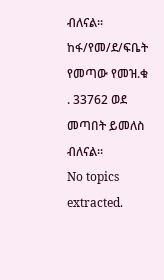ብለናል።
ከፋ/የመ/ደ/ፍቤት የመጣው የመዝ.ቁ . 33762 ወደ መጣበት ይመለስ ብለናል።
No topics extracted.